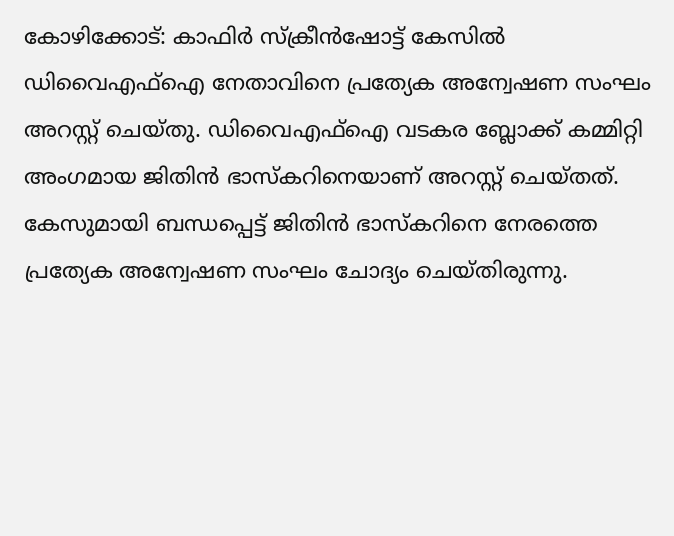കോഴിക്കോട്: കാഫിർ സ്ക്രീൻഷോട്ട് കേസിൽ ഡിവൈഎഫ്ഐ നേതാവിനെ പ്രത്യേക അന്വേഷണ സംഘം അറസ്റ്റ് ചെയ്തു. ഡിവൈഎഫ്ഐ വടകര ബ്ലോക്ക് കമ്മിറ്റി അംഗമായ ജിതിൻ ഭാസ്കറിനെയാണ് അറസ്റ്റ് ചെയ്തത്.
കേസുമായി ബന്ധപ്പെട്ട് ജിതിൻ ഭാസ്കറിനെ നേരത്തെ പ്രത്യേക അന്വേഷണ സംഘം ചോദ്യം ചെയ്തിരുന്നു.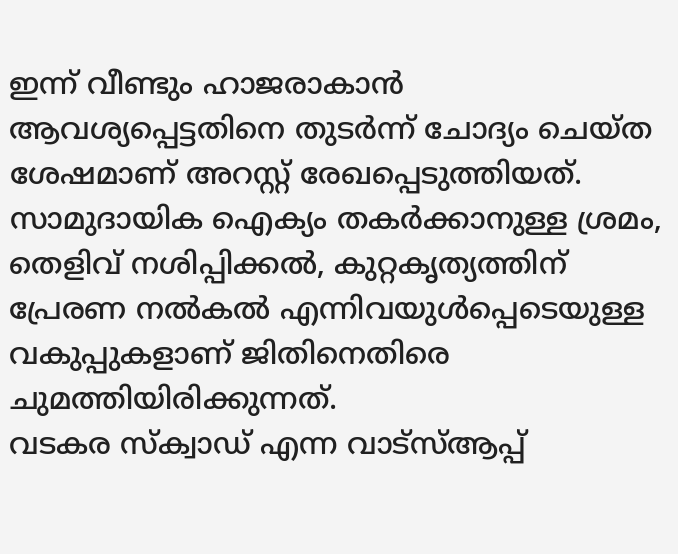ഇന്ന് വീണ്ടും ഹാജരാകാൻ ആവശ്യപ്പെട്ടതിനെ തുടർന്ന് ചോദ്യം ചെയ്ത ശേഷമാണ് അറസ്റ്റ് രേഖപ്പെടുത്തിയത്.
സാമുദായിക ഐക്യം തകർക്കാനുള്ള ശ്രമം, തെളിവ് നശിപ്പിക്കൽ, കുറ്റകൃത്യത്തിന് പ്രേരണ നൽകൽ എന്നിവയുൾപ്പെടെയുള്ള വകുപ്പുകളാണ് ജിതിനെതിരെ ചുമത്തിയിരിക്കുന്നത്.
വടകര സ്ക്വാഡ് എന്ന വാട്സ്ആപ്പ്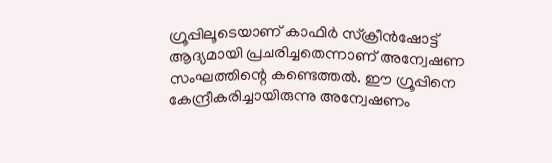ഗ്രൂപ്പിലൂടെയാണ് കാഫിർ സ്ക്രീൻഷോട്ട് ആദ്യമായി പ്രചരിച്ചതെന്നാണ് അന്വേഷണ സംഘത്തിന്റെ കണ്ടെത്തൽ. ഈ ഗ്രൂപ്പിനെ കേന്ദ്രീകരിച്ചായിരുന്നു അന്വേഷണം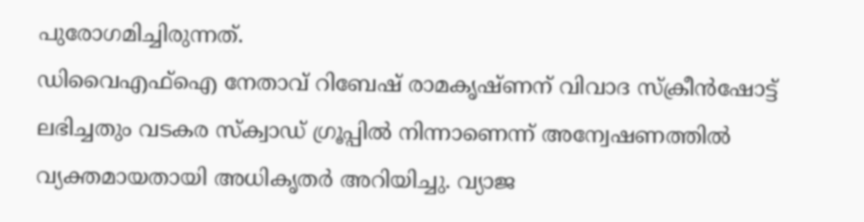പുരോഗമിച്ചിരുന്നത്.
ഡിവൈഎഫ്ഐ നേതാവ് റിബേഷ് രാമകൃഷ്ണന് വിവാദ സ്ക്രീൻഷോട്ട് ലഭിച്ചതും വടകര സ്ക്വാഡ് ഗ്രൂപ്പിൽ നിന്നാണെന്ന് അന്വേഷണത്തിൽ വ്യക്തമായതായി അധികൃതർ അറിയിച്ചു. വ്യാജ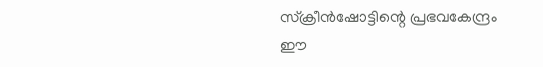സ്ക്രീൻഷോട്ടിന്റെ പ്രഭവകേന്ദ്രം ഈ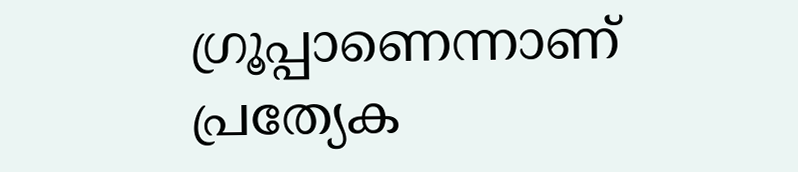ഗ്രൂപ്പാണെന്നാണ് പ്രത്യേക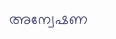അന്വേഷണ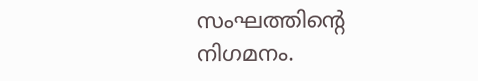സംഘത്തിന്റെ നിഗമനം.